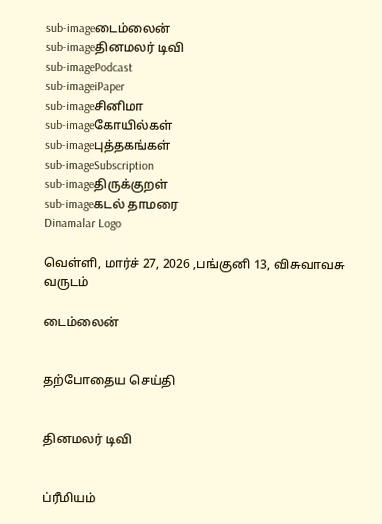sub-imageடைம்லைன்
sub-imageதினமலர் டிவி
sub-imagePodcast
sub-imageiPaper
sub-imageசினிமா
sub-imageகோயில்கள்
sub-imageபுத்தகங்கள்
sub-imageSubscription
sub-imageதிருக்குறள்
sub-imageகடல் தாமரை
Dinamalar Logo

வெள்ளி, மார்ச் 27, 2026 ,பங்குனி 13, விசுவாவசு வருடம்

டைம்லைன்


தற்போதைய செய்தி


தினமலர் டிவி


ப்ரீமியம்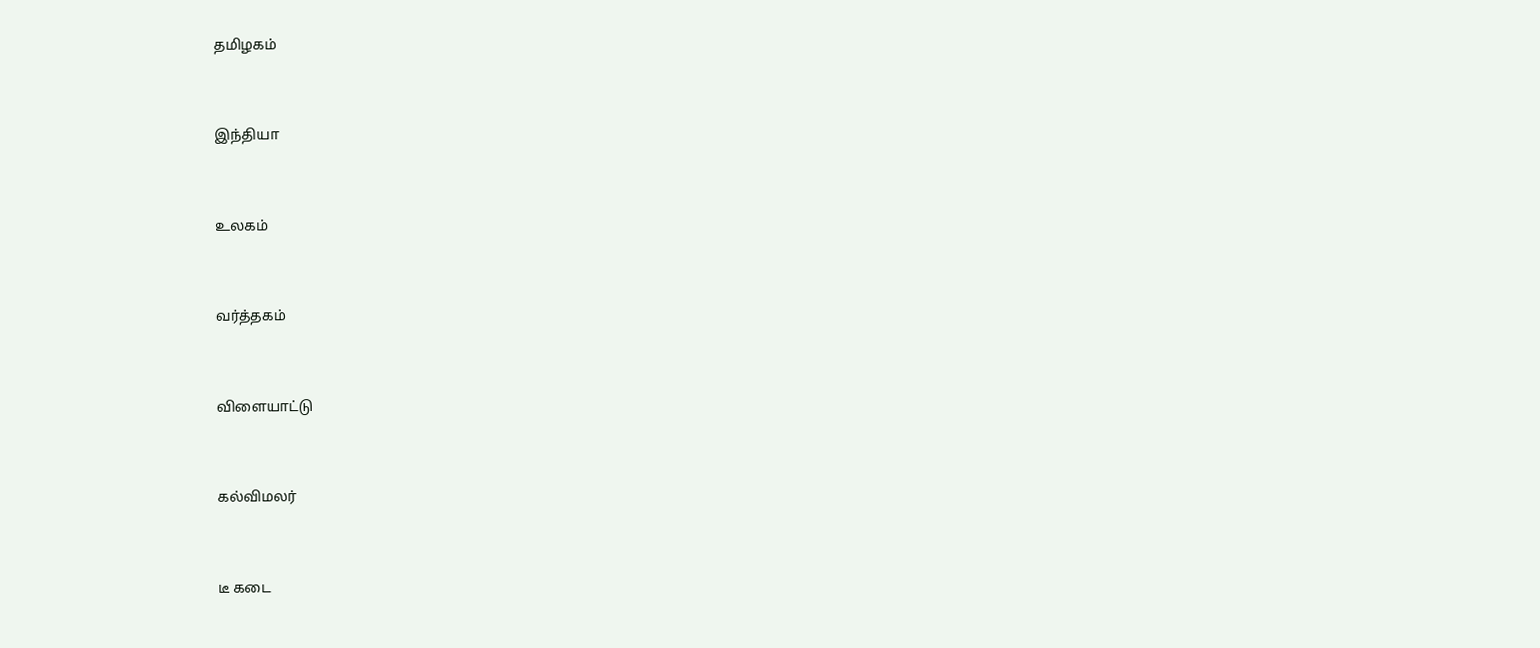தமிழகம்


இந்தியா


உலகம்


வர்த்தகம்


விளையாட்டு


கல்விமலர்


டீ கடை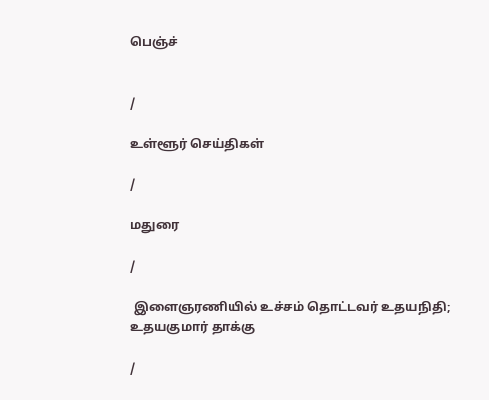பெஞ்ச்


/

உள்ளூர் செய்திகள்

/

மதுரை

/

 இளைஞரணியில் உச்சம் தொட்டவர் உதயநிதி; உதயகுமார் தாக்கு

/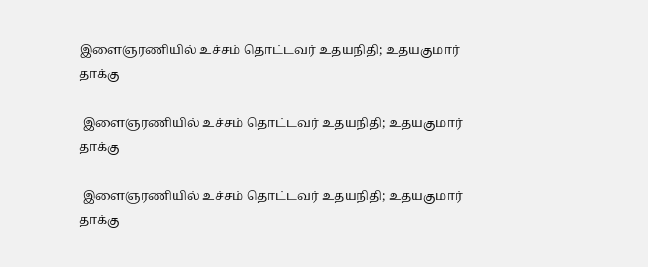இளைஞரணியில் உச்சம் தொட்டவர் உதயநிதி; உதயகுமார் தாக்கு

 இளைஞரணியில் உச்சம் தொட்டவர் உதயநிதி; உதயகுமார் தாக்கு

 இளைஞரணியில் உச்சம் தொட்டவர் உதயநிதி; உதயகுமார் தாக்கு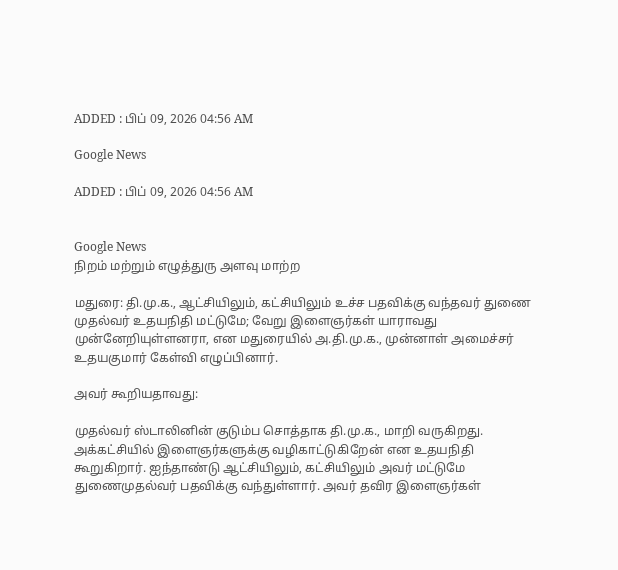ADDED : பிப் 09, 2026 04:56 AM

Google News

ADDED : பிப் 09, 2026 04:56 AM


Google News
நிறம் மற்றும் எழுத்துரு அளவு மாற்ற

மதுரை: தி.மு.க., ஆட்சியிலும், கட்சியிலும் உச்ச பதவிக்கு வந்தவர் துணை முதல்வர் உதயநிதி மட்டுமே; வேறு இளைஞர்கள் யாராவது முன்னேறியுள்ளனரா, என மதுரையில் அ.தி.மு.க., முன்னாள் அமைச்சர் உதயகுமார் கேள்வி எழுப்பினார்.

அவர் கூறியதாவது:

முதல்வர் ஸ்டாலினின் குடும்ப சொத்தாக தி.மு.க., மாறி வருகிறது. அக்கட்சியில் இளைஞர்களுக்கு வழிகாட்டுகிறேன் என உதயநிதி கூறுகிறார். ஐந்தாண்டு ஆட்சியிலும், கட்சியிலும் அவர் மட்டுமே துணைமுதல்வர் பதவிக்கு வந்துள்ளார். அவர் தவிர இளைஞர்கள்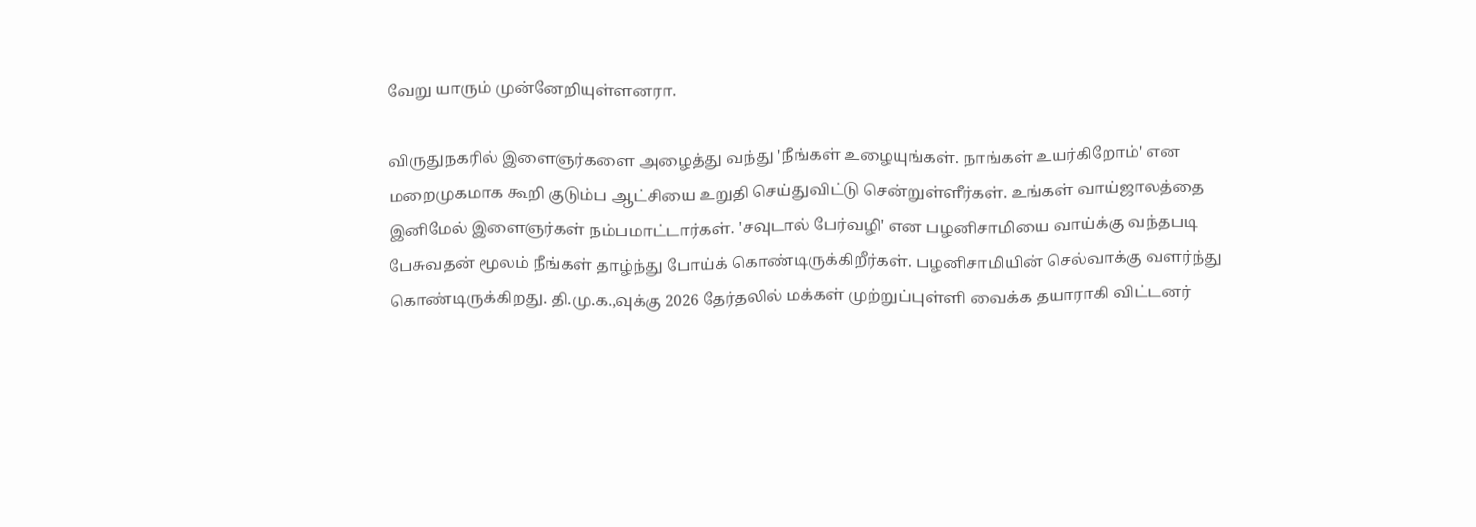வேறு யாரும் முன்னேறியுள்ளனரா.

விருதுநகரில் இளைஞர்களை அழைத்து வந்து 'நீங்கள் உழையுங்கள். நாங்கள் உயர்கிறோம்' என மறைமுகமாக கூறி குடும்ப ஆட்சியை உறுதி செய்துவிட்டு சென்றுள்ளீர்கள். உங்கள் வாய்ஜாலத்தை இனிமேல் இளைஞர்கள் நம்பமாட்டார்கள். 'சவுடால் பேர்வழி' என பழனிசாமியை வாய்க்கு வந்தபடி பேசுவதன் மூலம் நீங்கள் தாழ்ந்து போய்க் கொண்டிருக்கிறீர்கள். பழனிசாமியின் செல்வாக்கு வளர்ந்து கொண்டிருக்கிறது. தி.மு.க.,வுக்கு 2026 தேர்தலில் மக்கள் முற்றுப்புள்ளி வைக்க தயாராகி விட்டனர்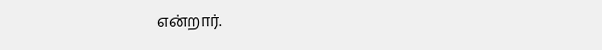என்றார்.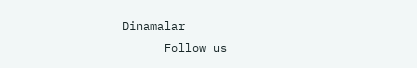Dinamalar
      Follow us